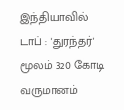இந்தியாவில் டாப் : 'துரந்தர்' மூலம் 320 கோடி வருமானம்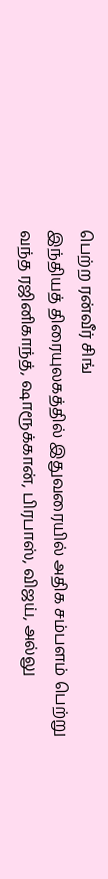பெற்ற ரன்வீர் சிங்
இந்தியத் திரையுலகத்தில் இதுவரையில் அதிக சம்பளம் பெற்று வந்த ரஜினிகாந்த், ஷாரூக்கான், பிரபாஸ், விஜய், அல்லு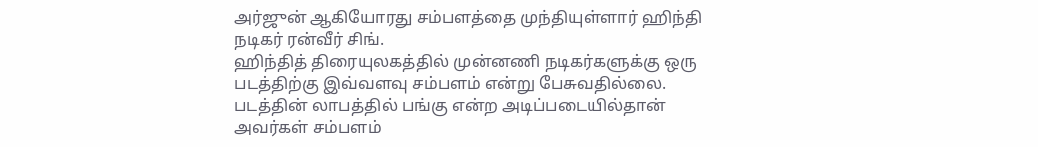அர்ஜுன் ஆகியோரது சம்பளத்தை முந்தியுள்ளார் ஹிந்தி நடிகர் ரன்வீர் சிங்.
ஹிந்தித் திரையுலகத்தில் முன்னணி நடிகர்களுக்கு ஒரு படத்திற்கு இவ்வளவு சம்பளம் என்று பேசுவதில்லை. படத்தின் லாபத்தில் பங்கு என்ற அடிப்படையில்தான் அவர்கள் சம்பளம்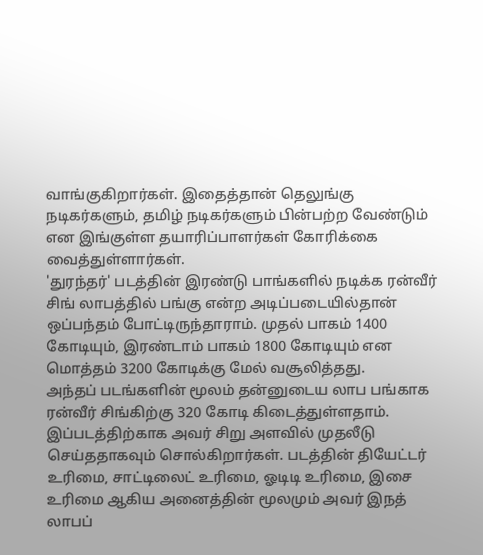வாங்குகிறார்கள். இதைத்தான் தெலுங்கு நடிகர்களும், தமிழ் நடிகர்களும் பின்பற்ற வேண்டும் என இங்குள்ள தயாரிப்பாளர்கள் கோரிக்கை வைத்துள்ளார்கள்.
'துரந்தர்' படத்தின் இரண்டு பாங்களில் நடிக்க ரன்வீர் சிங் லாபத்தில் பங்கு என்ற அடிப்படையில்தான் ஒப்பந்தம் போட்டிருந்தாராம். முதல் பாகம் 1400 கோடியும், இரண்டாம் பாகம் 1800 கோடியும் என மொத்தம் 3200 கோடிக்கு மேல் வசூலித்தது.
அந்தப் படங்களின் மூலம் தன்னுடைய லாப பங்காக ரன்வீர் சிங்கிற்கு 320 கோடி கிடைத்துள்ளதாம். இப்படத்திற்காக அவர் சிறு அளவில் முதலீடு செய்ததாகவும் சொல்கிறார்கள். படத்தின் தியேட்டர் உரிமை, சாட்டிலைட் உரிமை, ஓடிடி உரிமை, இசை உரிமை ஆகிய அனைத்தின் மூலமும் அவர் இநத் லாபப்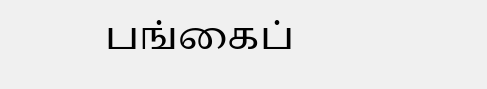பங்கைப்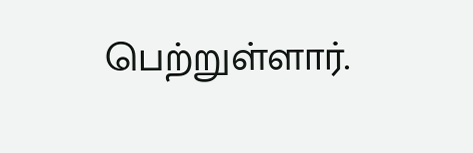பெற்றுள்ளார்.